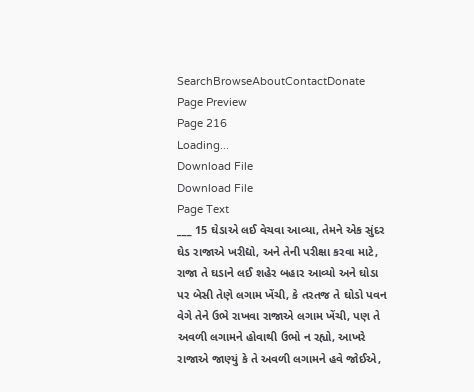SearchBrowseAboutContactDonate
Page Preview
Page 216
Loading...
Download File
Download File
Page Text
___ 15 ઘેડાએ લઈ વેચવા આવ્યા, તેમને એક સુંદર ઘેડ રાજાએ ખરીદ્યો, અને તેની પરીક્ષા કરવા માટે, રાજા તે ઘડાને લઈ શહેર બહાર આવ્યો અને ઘોડા પર બેસી તેણે લગામ ખેંચી, કે તરતજ તે ઘોડો પવન વેગે તેને ઉભે રાખવા રાજાએ લગામ ખેંચી, પણ તે અવળી લગામને હોવાથી ઉભો ન રહ્યો, આખરે રાજાએ જાણ્યું કે તે અવળી લગામને હવે જોઈએ,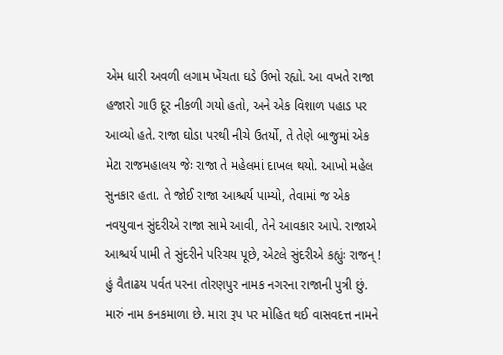એમ ધારી અવળી લગામ ખેંચતા ઘડે ઉભો રહ્યો. આ વખતે રાજા હજારો ગાઉ દૂર નીકળી ગયો હતો, અને એક વિશાળ પહાડ પર આવ્યો હતે. રાજા ઘોડા પરથી નીચે ઉતર્યો, તે તેણે બાજુમાં એક મેટા રાજમહાલય જેઃ રાજા તે મહેલમાં દાખલ થયો. આખો મહેલ સુનકાર હતા. તે જોઈ રાજા આશ્ચર્ય પામ્યો, તેવામાં જ એક નવયુવાન સુંદરીએ રાજા સામે આવી, તેને આવકાર આપે. રાજાએ આશ્ચર્ય પામી તે સુંદરીને પરિચય પૂછે, એટલે સુંદરીએ કહ્યુંઃ રાજન્ ! હું વૈતાઢય પર્વત પરના તોરણપુર નામક નગરના રાજાની પુત્રી છું. મારું નામ કનકમાળા છે. મારા રૂપ પર મોહિત થઈ વાસવદત્ત નામને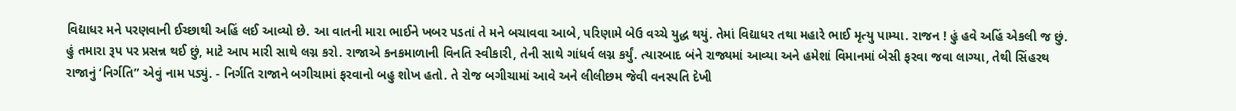વિદ્યાધર મને પરણવાની ઈચ્છાથી અહિં લઈ આવ્યો છે. આ વાતની મારા ભાઈને ખબર પડતાં તે મને બચાવવા આબે, પરિણામે બેઉ વચ્ચે યુદ્ધ થયું. તેમાં વિદ્યાધર તથા મહારે ભાઈ મૃત્યુ પામ્યા. રાજન ! હું હવે અહિં એકલી જ છું. હું તમારા રૂપ પર પ્રસન્ન થઈ છું, માટે આપ મારી સાથે લગ્ન કરો. રાજાએ કનકમાળાની વિનતિ સ્વીકારી, તેની સાથે ગાંધર્વ લગ્ન કર્યું. ત્યારબાદ બંને રાજ્યમાં આવ્યા અને હમેશાં વિમાનમાં બેસી ફરવા જવા લાગ્યા, તેથી સિંહરથ રાજાનું ‘નિર્ગતિ” એવું નામ પડ્યું. - નિર્ગતિ રાજાને બગીચામાં ફરવાનો બહુ શોખ હતો. તે રોજ બગીચામાં આવે અને લીલીછમ જેવી વનસ્પતિ દેખી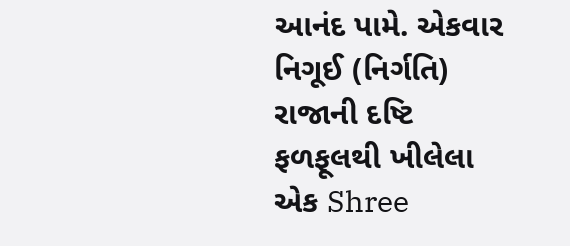આનંદ પામે. એકવાર નિગૂઈ (નિર્ગતિ) રાજાની દષ્ટિ ફળફૂલથી ખીલેલા એક Shree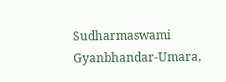Sudharmaswami Gyanbhandar-Umara,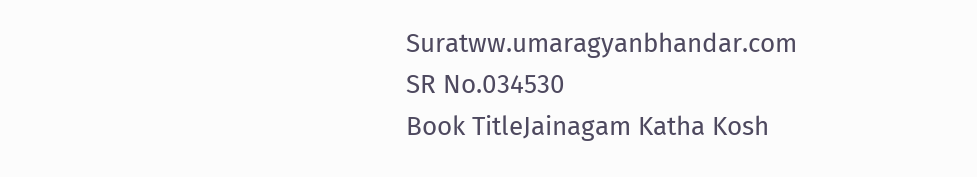Suratww.umaragyanbhandar.com
SR No.034530
Book TitleJainagam Katha Kosh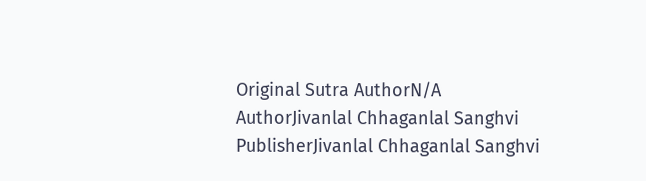Original Sutra AuthorN/A
AuthorJivanlal Chhaganlal Sanghvi
PublisherJivanlal Chhaganlal Sanghvi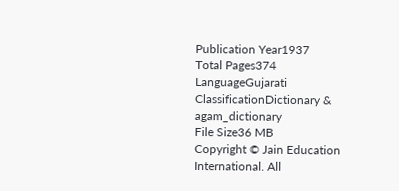Publication Year1937
Total Pages374
LanguageGujarati
ClassificationDictionary & agam_dictionary
File Size36 MB
Copyright © Jain Education International. All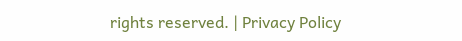rights reserved. | Privacy Policy